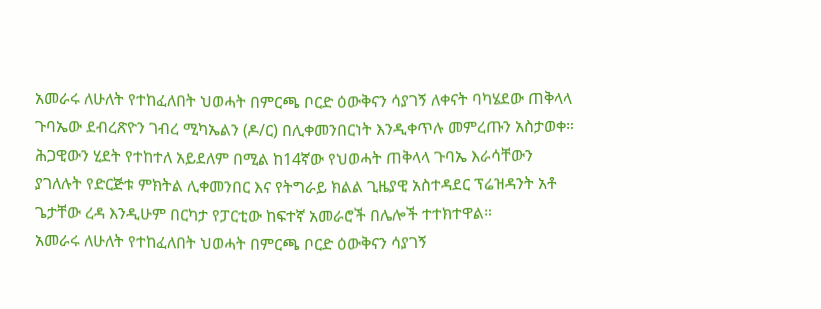አመራሩ ለሁለት የተከፈለበት ህወሓት በምርጫ ቦርድ ዕውቅናን ሳያገኝ ለቀናት ባካሄደው ጠቅላላ ጉባኤው ደብረጽዮን ገብረ ሚካኤልን (ዶ/ር) በሊቀመንበርነት እንዲቀጥሉ መምረጡን አስታወቀ። ሕጋዊውን ሂደት የተከተለ አይደለም በሚል ከ14ኛው የህወሓት ጠቅላላ ጉባኤ እራሳቸውን ያገለሉት የድርጅቱ ምክትል ሊቀመንበር እና የትግራይ ክልል ጊዜያዊ አስተዳደር ፕሬዝዳንት አቶ ጌታቸው ረዳ እንዲሁም በርካታ የፓርቲው ከፍተኛ አመራሮች በሌሎች ተተክተዋል።
አመራሩ ለሁለት የተከፈለበት ህወሓት በምርጫ ቦርድ ዕውቅናን ሳያገኝ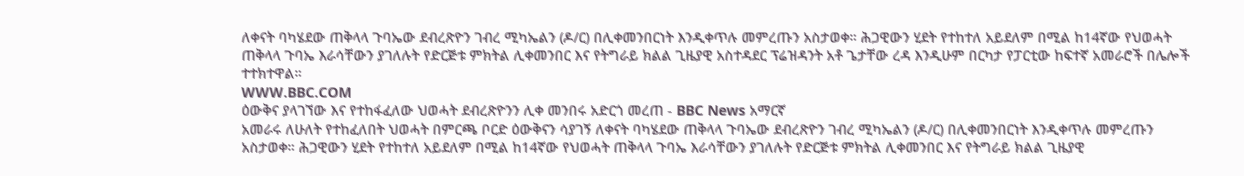ለቀናት ባካሄደው ጠቅላላ ጉባኤው ደብረጽዮን ገብረ ሚካኤልን (ዶ/ር) በሊቀመንበርነት እንዲቀጥሉ መምረጡን አስታወቀ። ሕጋዊውን ሂደት የተከተለ አይደለም በሚል ከ14ኛው የህወሓት ጠቅላላ ጉባኤ እራሳቸውን ያገለሉት የድርጅቱ ምክትል ሊቀመንበር እና የትግራይ ክልል ጊዜያዊ አስተዳደር ፕሬዝዳንት አቶ ጌታቸው ረዳ እንዲሁም በርካታ የፓርቲው ከፍተኛ አመራሮች በሌሎች ተተክተዋል።
WWW.BBC.COM
ዕውቅና ያላገኘው እና የተከፋፈለው ህወሓት ደብረጽዮንን ሊቀ መንበሩ አድርጎ መረጠ - BBC News አማርኛ
አመራሩ ለሁለት የተከፈለበት ህወሓት በምርጫ ቦርድ ዕውቅናን ሳያገኝ ለቀናት ባካሄደው ጠቅላላ ጉባኤው ደብረጽዮን ገብረ ሚካኤልን (ዶ/ር) በሊቀመንበርነት እንዲቀጥሉ መምረጡን አስታወቀ። ሕጋዊውን ሂደት የተከተለ አይደለም በሚል ከ14ኛው የህወሓት ጠቅላላ ጉባኤ እራሳቸውን ያገለሉት የድርጅቱ ምክትል ሊቀመንበር እና የትግራይ ክልል ጊዜያዊ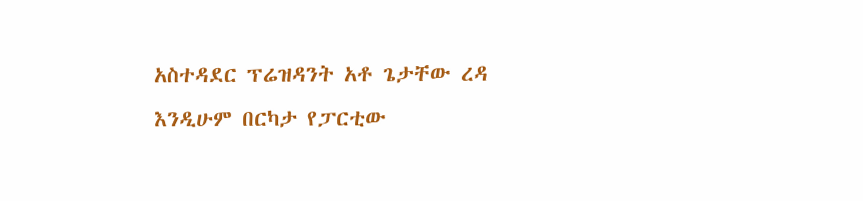አስተዳደር ፕሬዝዳንት አቶ ጌታቸው ረዳ እንዲሁም በርካታ የፓርቲው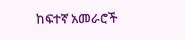ከፍተኛ አመራሮች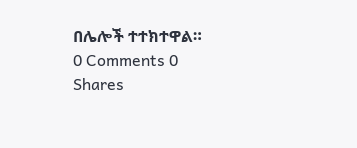በሌሎች ተተክተዋል።
0 Comments 0 Shares